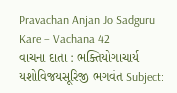Pravachan Anjan Jo Sadguru Kare – Vachana 42
વાચના દાતા : ભક્તિયોગાચાર્ય યશોવિજયસૂરિજી ભગવંત Subject: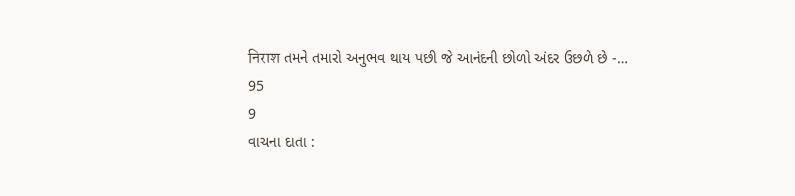निराश તમને તમારો અનુભવ થાય પછી જે આનંદની છોળો અંદર ઉછળે છે -…
95
9
વાચના દાતા :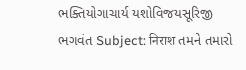ભક્તિયોગાચાર્ય યશોવિજયસૂરિજી ભગવંત Subject: निराश તમને તમારો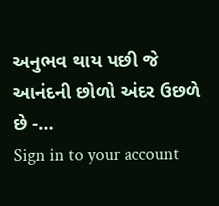અનુભવ થાય પછી જે આનંદની છોળો અંદર ઉછળે છે -…
Sign in to your account